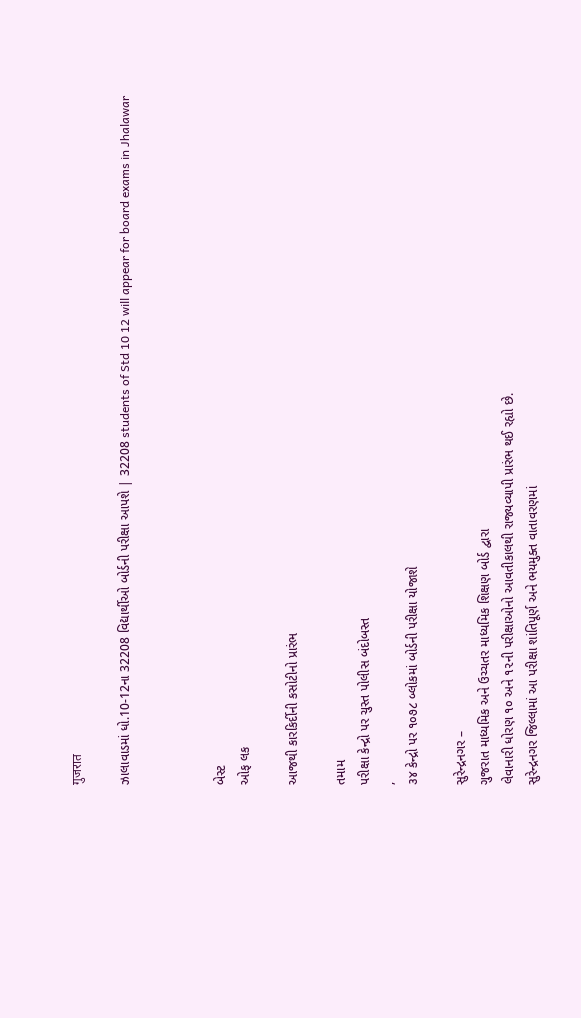गुजरात

ઝાલાવાડમાં ધો.10-12ના 32208 વિદ્યાર્થીઓ બોર્ડની પરીક્ષા આપશે | 32208 students of Std 10 12 will appear for board exams in Jhalawar



બેસ્ટ
ઓફ લક

આજથી કારકિર્દીની કસોટીનો પ્રારંભ

તમામ
પરીક્ષા કેન્દ્રો પર ચુસ્ત પોલીસ બંદોબસ્ત
,
૩૪ કેન્દ્રો પર ૧૦૭૮ બ્લોકમાં બોર્ડની પરીક્ષા યોજાશે

સુરેન્દ્રનગર –
ગુજરાત માધ્યમિક અને ઉચ્ચતર માધ્યમિક શિક્ષણ બોર્ડ દ્વારા
લેવાનારી ધોરણ ૧૦ અને ૧૨ની પરીક્ષાઓનો આવતીકાલથી રાજ્યવ્યાપી પ્રારંભ થઈ રહ્યો છે.
સુરેન્દ્રનગર જિલ્લામાં આ પરીક્ષા શાંતિપૂર્ણ અને ભયમુક્ત વાતાવરણમાં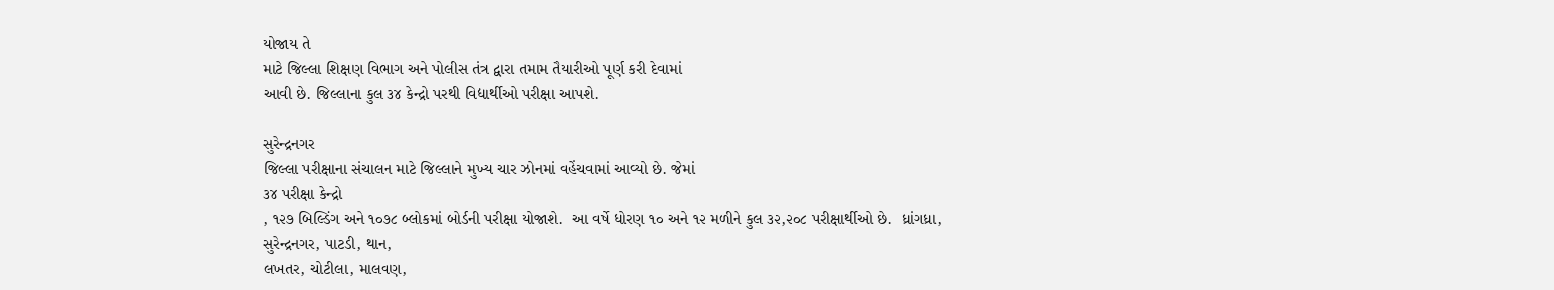યોજાય તે
માટે જિલ્લા શિક્ષણ વિભાગ અને પોલીસ તંત્ર દ્વારા તમામ તૈયારીઓ પૂર્ણ કરી દેવામાં
આવી છે. જિલ્લાના કુલ ૩૪ કેન્દ્રો પરથી વિદ્યાર્થીઓ પરીક્ષા આપશે.

સુરેન્દ્રનગર
જિલ્લા પરીક્ષાના સંચાલન માટે જિલ્લાને મુખ્ય ચાર ઝોનમાં વહેંચવામાં આવ્યો છે. જેમાં
૩૪ પરીક્ષા કેન્દ્રો
, ૧૨૭ બિલ્ડિંગ અને ૧૦૭૮ બ્લોકમાં બોર્ડની પરીક્ષા યોજાશે.  આ વર્ષે ધોરણ ૧૦ અને ૧૨ મળીને કુલ ૩૨,૨૦૮ પરીક્ષાર્થીઓ છે.  ધ્રાંગધ્રા,
સુરેન્દ્રનગર, પાટડી, થાન,
લખતર, ચોટીલા, માલવણ,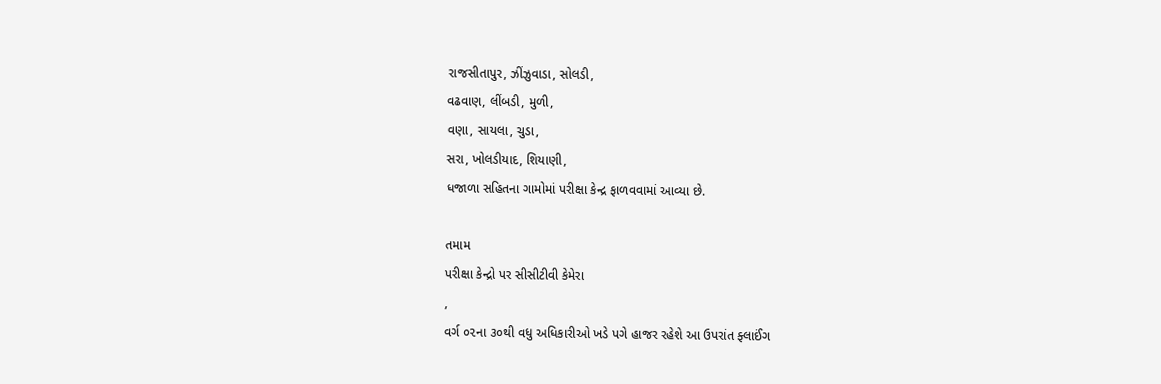રાજસીતાપુર, ઝીંઝુવાડા, સોલડી,
વઢવાણ, લીંબડી, મુળી,
વણા, સાયલા, ચુડા,
સરા, ખોલડીયાદ, શિયાણી,
ધજાળા સહિતના ગામોમાં પરીક્ષા કેન્દ્ર ફાળવવામાં આવ્યા છે.

તમામ
પરીક્ષા કેન્દ્રો પર સીસીટીવી કેમેરા
,
વર્ગ ૦૨ના ૩૦થી વધુ અધિકારીઓ ખડે પગે હાજર રહેશે આ ઉપરાંત ફ્લાઈંગ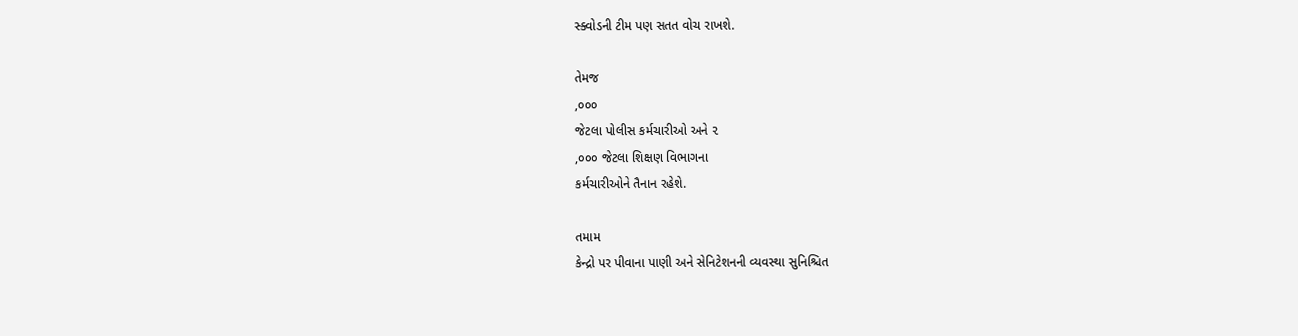સ્ક્વોડની ટીમ પણ સતત વોચ રાખશે.

તેમજ
,૦૦૦
જેટલા પોલીસ કર્મચારીઓ અને ૨
,૦૦૦ જેટલા શિક્ષણ વિભાગના
કર્મચારીઓને તૈનાન રહેશે.

તમામ
કેન્દ્રો પર પીવાના પાણી અને સેનિટેશનની વ્યવસ્થા સુનિશ્ચિત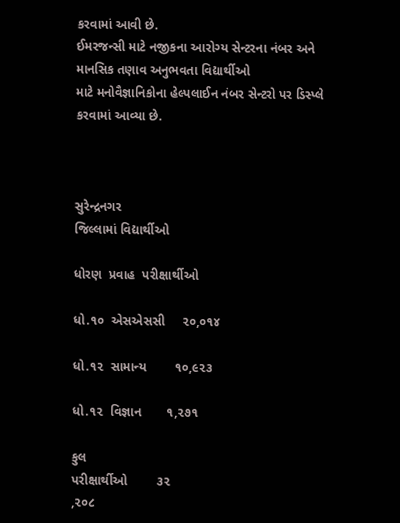કરવામાં આવી છે.
ઈમરજન્સી માટે નજીકના આરોગ્ય સેન્ટરના નંબર અને માનસિક તણાવ અનુભવતા વિદ્યાર્થીઓ
માટે મનોવૈજ્ઞાનિકોના હેલ્પલાઈન નંબર સેન્ટરો પર ડિસ્પ્લે કરવામાં આવ્યા છે.



સુરેન્દ્રનગર
જિલ્લામાં વિદ્યાર્થીઓ

ધોરણ  પ્રવાહ  પરીક્ષાર્થીઓ

ધો.૧૦  એસએસસી     ૨૦,૦૧૪

ધો.૧૨  સામાન્ય        ૧૦,૯૨૩

ધો.૧૨  વિજ્ઞાન       ૧,૨૭૧

કુલ
પરીક્ષાર્થીઓ        ૩૨
,૨૦૮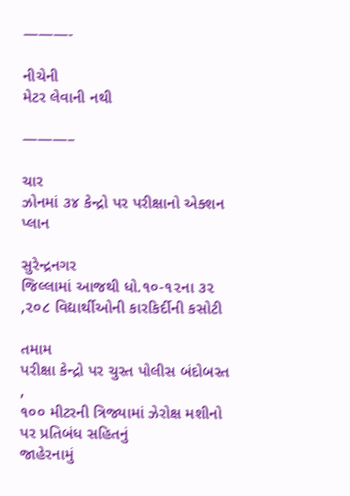———-

નીચેની
મેટર લેવાની નથી

———–

ચાર
ઝોનમાં ૩૪ કેન્દ્રો પર પરીક્ષાનો એક્શન પ્લાન

સુરેન્દ્રનગર
જિલ્લામાં આજથી ધો.૧૦-૧૨ના ૩૨
,૨૦૮ વિદ્યાર્થીઓની કારકિર્દીની કસોટી

તમામ
પરીક્ષા કેન્દ્રો પર ચુસ્ત પોલીસ બંદોબસ્ત
,
૧૦૦ મીટરની ત્રિજ્યામાં ઝેરોક્ષ મશીનો પર પ્રતિબંધ સહિતનું
જાહેરનામું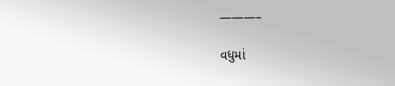———–

વધુમાં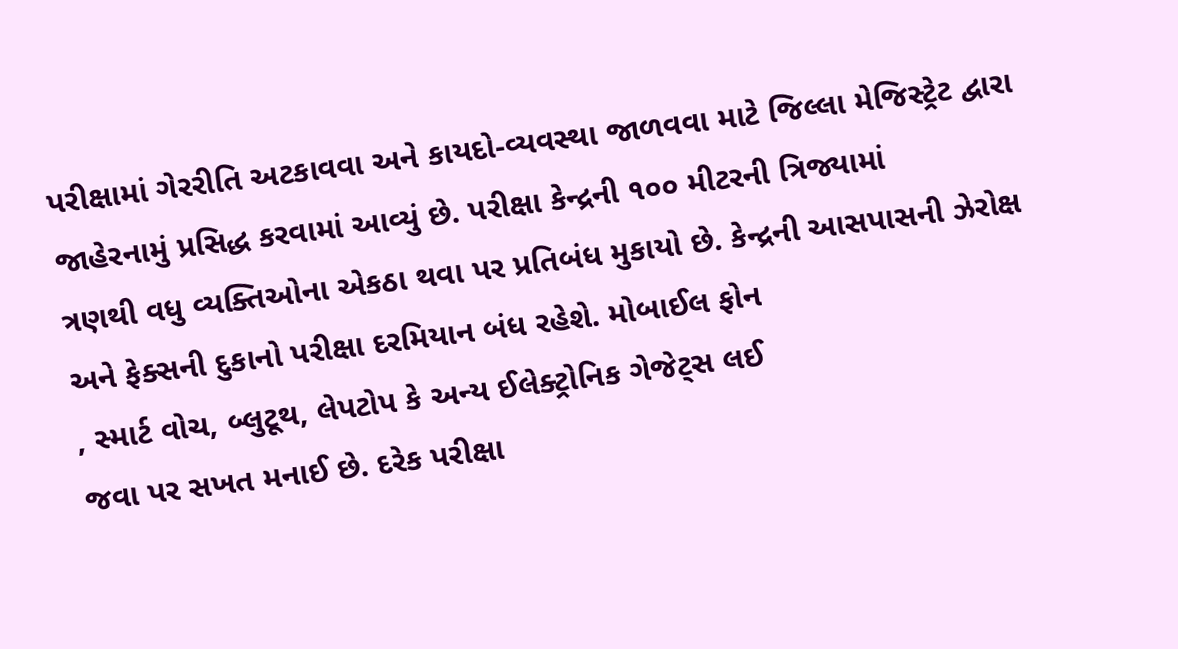પરીક્ષામાં ગેરરીતિ અટકાવવા અને કાયદો-વ્યવસ્થા જાળવવા માટે જિલ્લા મેજિસ્ટ્રેટ દ્વારા
જાહેરનામું પ્રસિદ્ધ કરવામાં આવ્યું છે. પરીક્ષા કેન્દ્રની ૧૦૦ મીટરની ત્રિજ્યામાં
ત્રણથી વધુ વ્યક્તિઓના એકઠા થવા પર પ્રતિબંધ મુકાયો છે. કેન્દ્રની આસપાસની ઝેરોક્ષ
અને ફેક્સની દુકાનો પરીક્ષા દરમિયાન બંધ રહેશે. મોબાઈલ ફોન
, સ્માર્ટ વોચ, બ્લુટૂથ, લેપટોપ કે અન્ય ઈલેક્ટ્રોનિક ગેજેટ્સ લઈ
જવા પર સખત મનાઈ છે. દરેક પરીક્ષા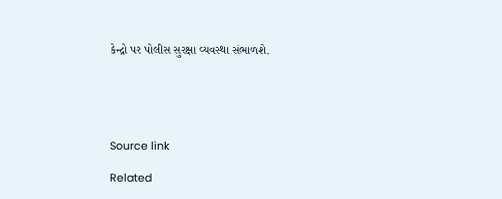કેન્દ્રો પર પોલીસ સુરક્ષા વ્યવસ્થા સંભાળશે.





Source link

Related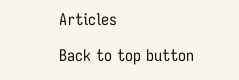Articles

Back to top button